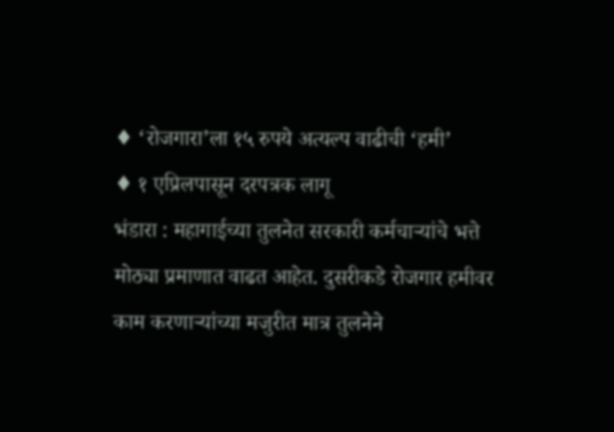♦ ‘रोजगारा’ला १५ रुपये अत्यल्प वाढीची ‘हमी’
♦ १ एप्रिलपासून दरपत्रक लागू
भंडारा : महागाईच्या तुलनेत सरकारी कर्मचाऱ्यांचे भत्ते मोठ्या प्रमाणात वाढत आहेत. दुसरीकडे रोजगार हमीवर काम करणाऱ्यांच्या मजुरीत मात्र तुलनेने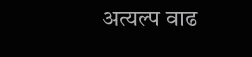अत्यल्प वाढ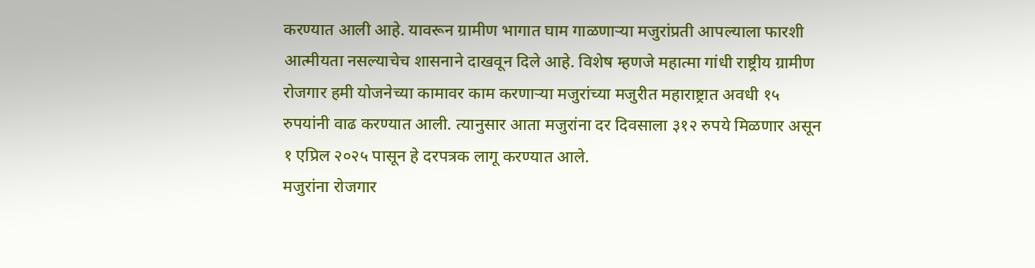करण्यात आली आहे. यावरून ग्रामीण भागात घाम गाळणाऱ्या मजुरांप्रती आपल्याला फारशी आत्मीयता नसल्याचेच शासनाने दाखवून दिले आहे. विशेष म्हणजे महात्मा गांधी राष्ट्रीय ग्रामीण रोजगार हमी योजनेच्या कामावर काम करणाऱ्या मजुरांच्या मजुरीत महाराष्ट्रात अवधी १५ रुपयांनी वाढ करण्यात आली. त्यानुसार आता मजुरांना दर दिवसाला ३१२ रुपये मिळणार असून १ एप्रिल २०२५ पासून हे दरपत्रक लागू करण्यात आले.
मजुरांना रोजगार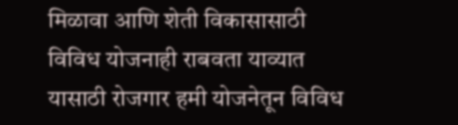मिळावा आणि शेती विकासासाठी विविध योजनाही राबवता याव्यात यासाठी रोजगार हमी योजनेतून विविध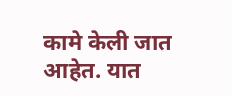कामे केली जात आहेत. यात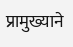प्रामुख्याने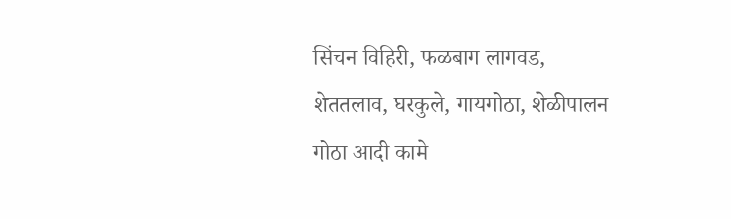सिंचन विहिरी, फळबाग लागवड, शेततलाव, घरकुले, गायगोठा, शेळीपालन गोठा आदी कामे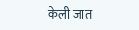केली जात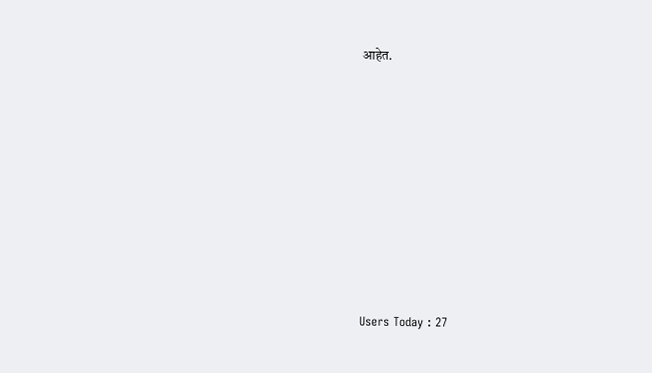आहेत.










Users Today : 27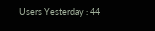Users Yesterday : 44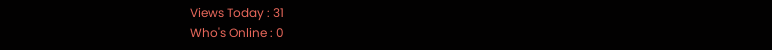Views Today : 31
Who's Online : 0